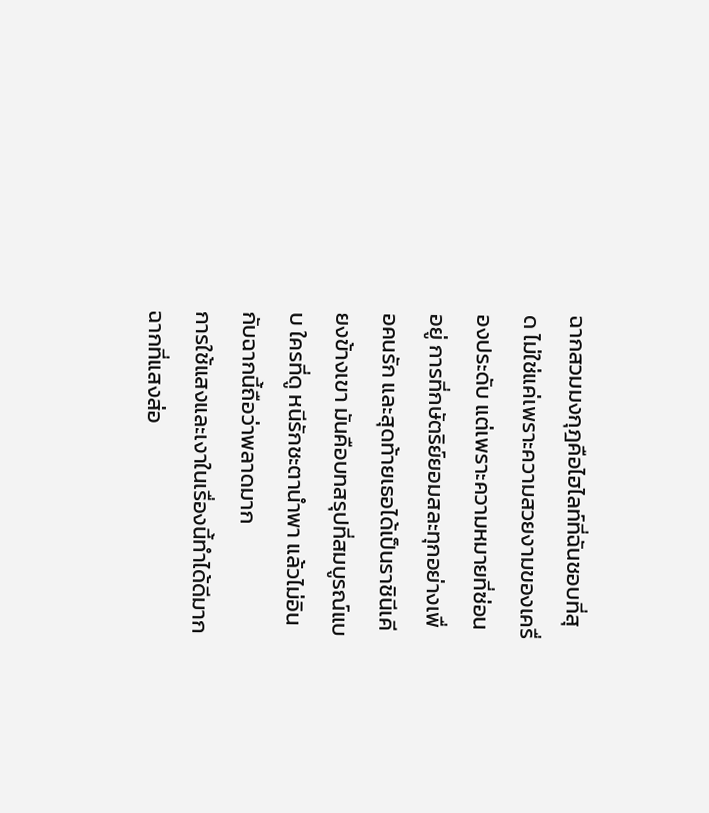ฉากสวมมงกุฎคือไฮไลท์ที่ฉันชอบที่สุด ไม่ใช่แค่เพราะความสวยงามของเครื่องประดับ แต่เพราะความหมายที่ซ่อนอยู่ การที่กษัตริย์ยอมสละทุกอย่างเพื่อคนรัก และสุดท้ายเธอได้เป็นราชินีเคียงข้างเขา มันคือบทสรุปที่สมบูรณ์แบบ ใครที่ดู หนีรักชะตานำพา แล้วไม่อินกับฉากนี้ถือว่าพลาดมาก
การใช้แสงและเงาในเรื่องนี้ทำได้ดีมาก ฉากที่แสงส่อ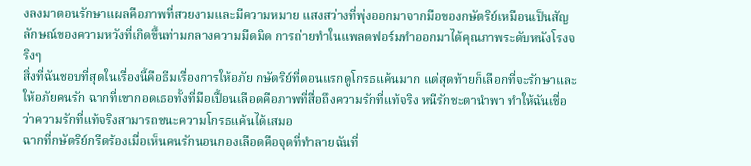งลงมาตอนรักษาแผลคือภาพที่สวยงามและมีความหมาย แสงสว่างที่พุ่งออกมาจากมือของกษัตริย์เหมือนเป็นสัญลักษณ์ของความหวังที่เกิดขึ้นท่ามกลางความมืดมิด การถ่ายทำในแพลตฟอร์มทำออกมาได้คุณภาพระดับหนังโรงจริงๆ
สิ่งที่ฉันชอบที่สุดในเรื่องนี้คือธีมเรื่องการให้อภัย กษัตริย์ที่ตอนแรกดูโกรธแค้นมาก แต่สุดท้ายก็เลือกที่จะรักษาและให้อภัยคนรัก ฉากที่เขากอดเธอทั้งที่มือเปื้อนเลือดคือภาพที่สื่อถึงความรักที่แท้จริง หนีรักชะตานำพา ทำให้ฉันเชื่อว่าความรักที่แท้จริงสามารถชนะความโกรธแค้นได้เสมอ
ฉากที่กษัตริย์กรีดร้องเมื่อเห็นคนรักนอนกองเลือดคือจุดที่ทำลายฉันที่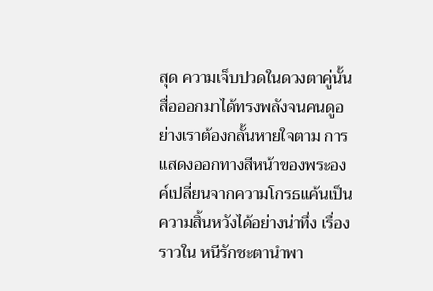สุด ความเจ็บปวดในดวงตาคู่นั้นสื่อออกมาได้ทรงพลังจนคนดูอย่างเราต้องกลั้นหายใจตาม การแสดงออกทางสีหน้าของพระองค์เปลี่ยนจากความโกรธแค้นเป็นความสิ้นหวังได้อย่างน่าทึ่ง เรื่องราวใน หนีรักชะตานำพา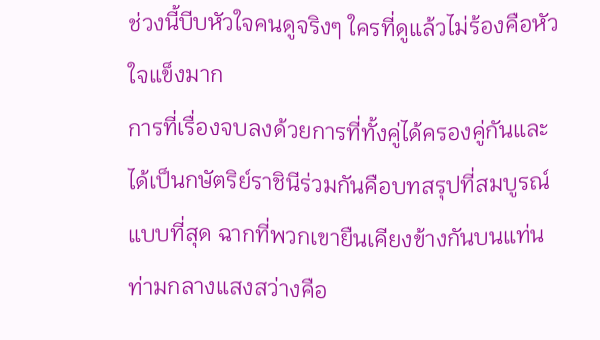ช่วงนี้บีบหัวใจคนดูจริงๆ ใครที่ดูแล้วไม่ร้องคือหัวใจแข็งมาก
การที่เรื่องจบลงด้วยการที่ทั้งคู่ได้ครองคู่กันและได้เป็นกษัตริย์ราชินีร่วมกันคือบทสรุปที่สมบูรณ์แบบที่สุด ฉากที่พวกเขายืนเคียงข้างกันบนแท่นท่ามกลางแสงสว่างคือ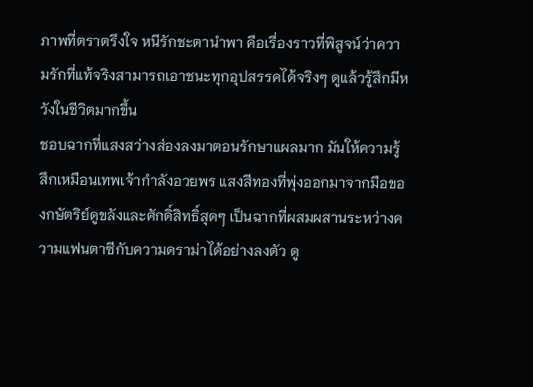ภาพที่ตราตรึงใจ หนีรักชะตานำพา คือเรื่องราวที่พิสูจน์ว่าความรักที่แท้จริงสามารถเอาชนะทุกอุปสรรคได้จริงๆ ดูแล้วรู้สึกมีหวังในชีวิตมากขึ้น
ชอบฉากที่แสงสว่างส่องลงมาตอนรักษาแผลมาก มันให้ความรู้สึกเหมือนเทพเจ้ากำลังอวยพร แสงสีทองที่พุ่งออกมาจากมือของกษัตริย์ดูขลังและศักดิ์สิทธิ์สุดๆ เป็นฉากที่ผสมผสานระหว่างความแฟนตาซีกับความดราม่าได้อย่างลงตัว ดู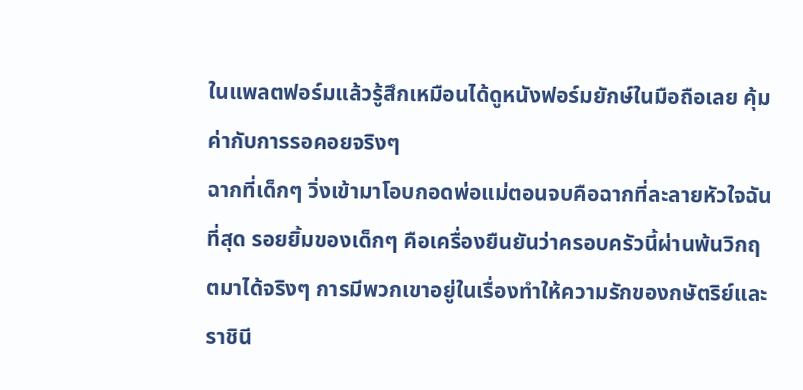ในแพลตฟอร์มแล้วรู้สึกเหมือนได้ดูหนังฟอร์มยักษ์ในมือถือเลย คุ้มค่ากับการรอคอยจริงๆ
ฉากที่เด็กๆ วิ่งเข้ามาโอบกอดพ่อแม่ตอนจบคือฉากที่ละลายหัวใจฉันที่สุด รอยยิ้มของเด็กๆ คือเครื่องยืนยันว่าครอบครัวนี้ผ่านพ้นวิกฤตมาได้จริงๆ การมีพวกเขาอยู่ในเรื่องทำให้ความรักของกษัตริย์และราชินี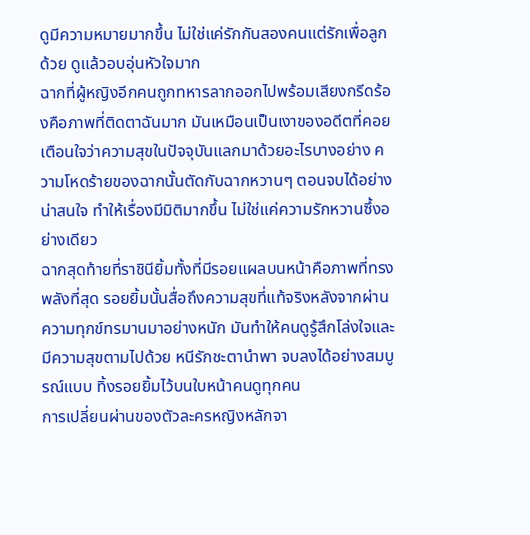ดูมีความหมายมากขึ้น ไม่ใช่แค่รักกันสองคนแต่รักเพื่อลูกด้วย ดูแล้วอบอุ่นหัวใจมาก
ฉากที่ผู้หญิงอีกคนถูกทหารลากออกไปพร้อมเสียงกรีดร้องคือภาพที่ติดตาฉันมาก มันเหมือนเป็นเงาของอดีตที่คอยเตือนใจว่าความสุขในปัจจุบันแลกมาด้วยอะไรบางอย่าง ความโหดร้ายของฉากนั้นตัดกับฉากหวานๆ ตอนจบได้อย่างน่าสนใจ ทำให้เรื่องมีมิติมากขึ้น ไม่ใช่แค่ความรักหวานซึ้งอย่างเดียว
ฉากสุดท้ายที่ราชินียิ้มทั้งที่มีรอยแผลบนหน้าคือภาพที่ทรงพลังที่สุด รอยยิ้มนั้นสื่อถึงความสุขที่แท้จริงหลังจากผ่านความทุกข์ทรมานมาอย่างหนัก มันทำให้คนดูรู้สึกโล่งใจและมีความสุขตามไปด้วย หนีรักชะตานำพา จบลงได้อย่างสมบูรณ์แบบ ทิ้งรอยยิ้มไว้บนใบหน้าคนดูทุกคน
การเปลี่ยนผ่านของตัวละครหญิงหลักจา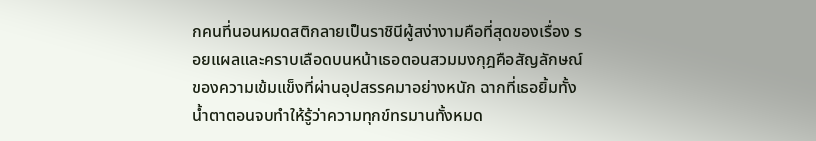กคนที่นอนหมดสติกลายเป็นราชินีผู้สง่างามคือที่สุดของเรื่อง รอยแผลและคราบเลือดบนหน้าเธอตอนสวมมงกุฎคือสัญลักษณ์ของความเข้มแข็งที่ผ่านอุปสรรคมาอย่างหนัก ฉากที่เธอยิ้มทั้งน้ำตาตอนจบทำให้รู้ว่าความทุกข์ทรมานทั้งหมด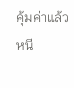คุ้มค่าแล้ว หนี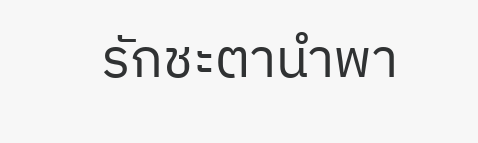รักชะตานำพา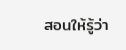สอนให้รู้ว่า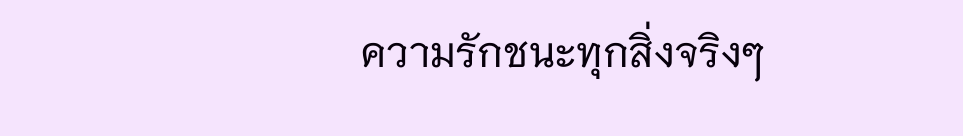ความรักชนะทุกสิ่งจริงๆ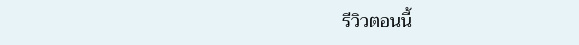รีวิวตอนนี้